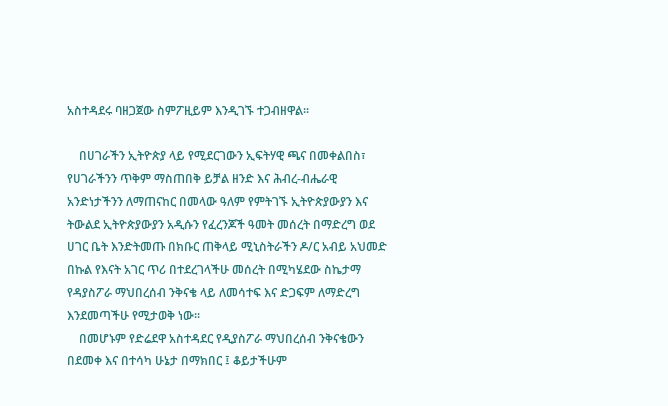አስተዳደሩ ባዘጋጀው ስምፖዚይም እንዲገኙ ተጋብዘዋል።

    በሀገራችን ኢትዮጵያ ላይ የሚደርገውን ኢፍትሃዊ ጫና በመቀልበስ፣ የሀገራችንን ጥቅም ማስጠበቅ ይቻል ዘንድ እና ሕብረ-ብሔራዊ አንድነታችንን ለማጠናከር በመላው ዓለም የምትገኙ ኢትዮጵያውያን እና ትውልደ ኢትዮጵያውያን አዲሱን የፈረንጆች ዓመት መሰረት በማድረግ ወደ ሀገር ቤት እንድትመጡ በክቡር ጠቅላይ ሚኒስትራችን ዶ/ር አብይ አህመድ በኩል የእናት አገር ጥሪ በተደረገላችሁ መሰረት በሚካሄደው ስኬታማ የዳያስፖራ ማህበረሰብ ንቅናቄ ላይ ለመሳተፍ እና ድጋፍም ለማድረግ እንደመጣችሁ የሚታወቅ ነው፡፡
    በመሆኑም የድሬደዋ አስተዳደር የዲያስፖራ ማህበረሰብ ንቅናቄውን በደመቀ እና በተሳካ ሁኔታ በማክበር ፤ ቆይታችሁም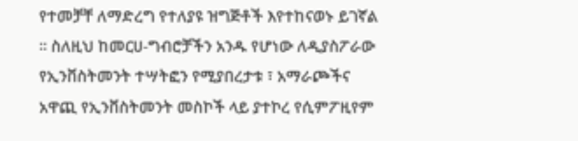የተመቻቸ ለማድረግ የተለያዩ ዝግጅቶች እየተከናወኑ ይገኛል ፡፡ ስለዚህ ከመርሀ-ግብሮቻችን አንዱ የሆነው ለዲያስፖራው የኢንቨስትመንት ተሣትፎን የሚያበረታቱ ፣ አማራጮችና አዋጪ የኢንቨስትመንት መስኮች ላይ ያተኮረ የሲምፖዚየም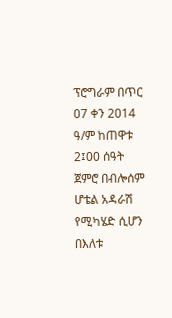ፕሮግራም በጥር 07 ቀን 2014 ዓ/ም ከጠዋቱ 2፤00 ሰዓት ጀምሮ በብሎሰም ሆቴል አዳራሽ የሚካሄድ ሲሆን በእለቱ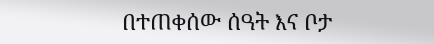በተጠቀሰው ሰዓት እና ቦታ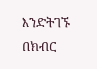እንድትገኙ በክብር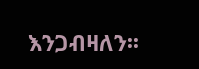እንጋብዛለን፡፡